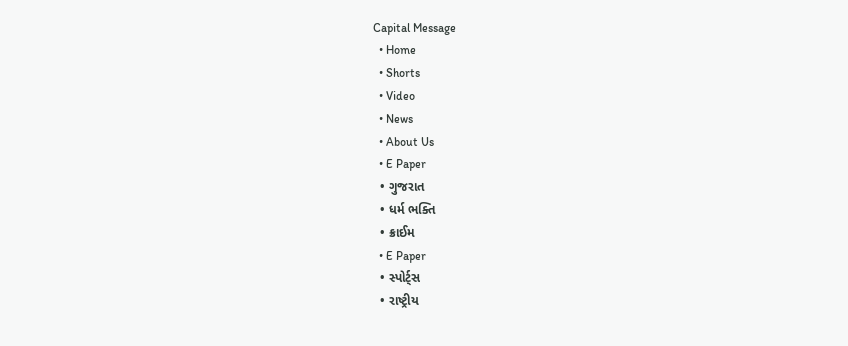Capital Message
  • Home
  • Shorts
  • Video
  • News
  • About Us
  • E Paper
  • ગુજરાત
  • ધર્મ ભક્તિ
  • ક્રાઈમ
  • E Paper
  • સ્પોર્ટ્સ
  • રાષ્ટ્રીય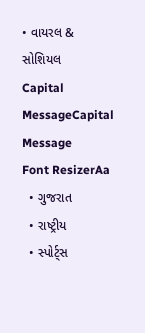• વાયરલ & સોશિયલ
Capital MessageCapital Message
Font ResizerAa
  • ગુજરાત
  • રાષ્ટ્રીય
  • સ્પોર્ટ્સ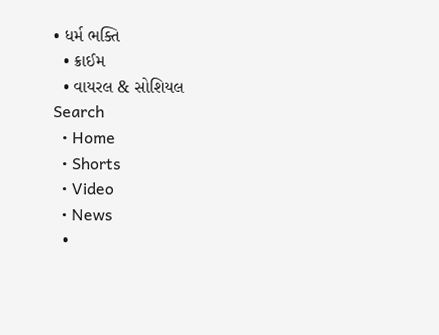• ધર્મ ભક્તિ
  • ક્રાઈમ
  • વાયરલ & સોશિયલ
Search
  • Home
  • Shorts
  • Video
  • News
  •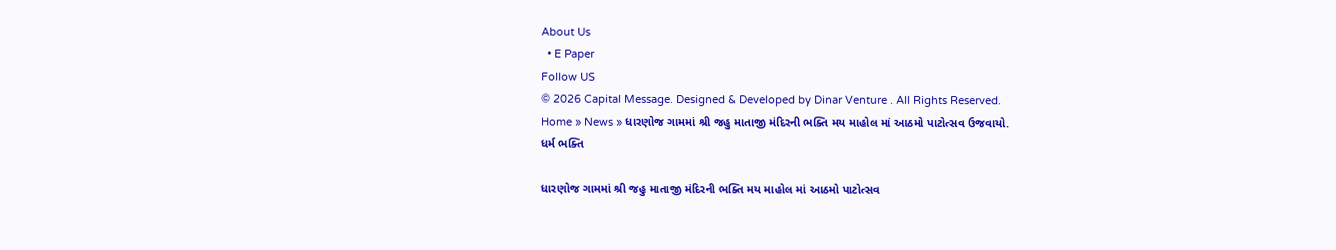About Us
  • E Paper
Follow US
© 2026 Capital Message. Designed & Developed by Dinar Venture . All Rights Reserved.
Home » News » ધારણોજ ગામમાં શ્રી જહુ માતાજી મંદિરની ભક્તિ મય માહોલ માં આઠમો પાટોત્સવ ઉજવાયો.
ધર્મ ભક્તિ

ધારણોજ ગામમાં શ્રી જહુ માતાજી મંદિરની ભક્તિ મય માહોલ માં આઠમો પાટોત્સવ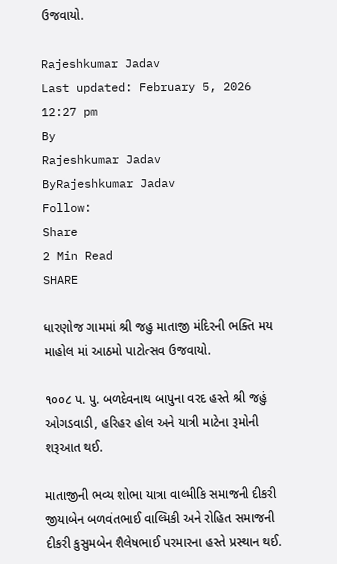ઉજવાયો.

Rajeshkumar Jadav
Last updated: February 5, 2026 12:27 pm
By
Rajeshkumar Jadav
ByRajeshkumar Jadav
Follow:
Share
2 Min Read
SHARE

ધારણોજ ગામમાં શ્રી જહુ માતાજી મંદિરની ભક્તિ મય માહોલ માં આઠમો પાટોત્સવ ઉજવાયો.

૧૦૦૮ પ. પુ. બળદેવનાથ બાપુના વરદ હસ્તે શ્રી જહું ઓગડવાડી, હરિહર હોલ અને યાત્રી માટેના રૂમોની શરૂઆત થઈ.

માતાજીની ભવ્ય શોભા યાત્રા વાલ્મીકિ સમાજની દીકરી જીયાબેન બળવંતભાઈ વાલ્મિકી અને રોહિત સમાજની દીકરી કુસુમબેન શૈલેષભાઈ પરમારના હસ્તે પ્રસ્થાન થઈ.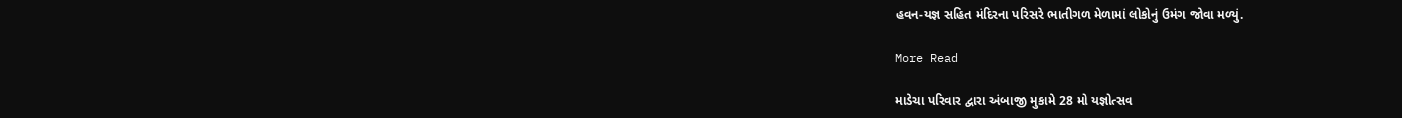હવન-યજ્ઞ સહિત મંદિરના પરિસરે ભાતીગળ મેળામાં લોકોનું ઉમંગ જોવા મળ્યું.

More Read

માડેચા પરિવાર દ્વારા અંબાજી મુકામે 28 મો યજ્ઞોત્સવ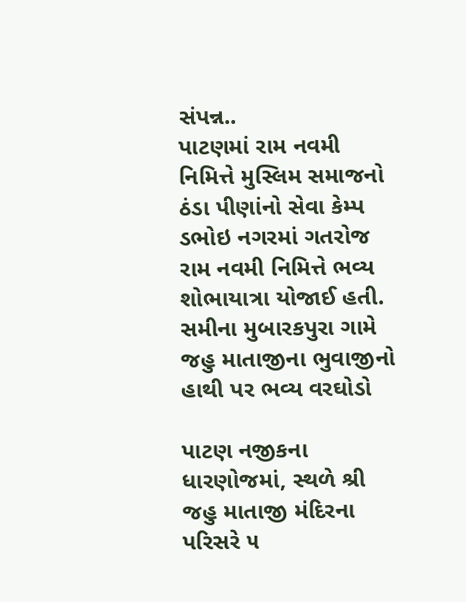સંપન્ન..
પાટણમાં રામ નવમી નિમિત્તે મુસ્લિમ સમાજનો ઠંડા પીણાંનો સેવા કેમ્પ
ડભોઇ નગરમાં ગતરોજ રામ નવમી નિમિત્તે ભવ્ય શોભાયાત્રા યોજાઈ હતી.
સમીના મુબારકપુરા ગામે જહુ માતાજીના ભુવાજીનો હાથી પર ભવ્ય વરઘોડો

પાટણ નજીકના ધારણોજમાં, સ્થળે શ્રી જહુ માતાજી મંદિરના પરિસરે ૫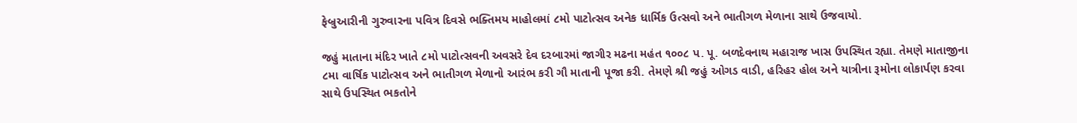ફેબ્રુઆરીની ગુરુવારના પવિત્ર દિવસે ભક્તિમય માહોલમાં ૮મો પાટોત્સવ અનેક ધાર્મિક ઉત્સવો અને ભાતીગળ મેળાના સાથે ઉજવાયો.

જહું માતાના મંદિર ખાતે ૮મો પાટોત્સવની અવસરે દેવ દરબારમાં જાગીર મઢના મહંત ૧૦૦૮ પ. પૂ. બળદેવનાથ મહારાજ ખાસ ઉપસ્થિત રહ્યા. તેમણે માતાજીના ૮મા વાર્ષિક પાટોત્સવ અને ભાતીગળ મેળાનો આરંભ કરી ગૌ માતાની પૂજા કરી. તેમણે શ્રી જહું ઓગડ વાડી, હરિહર હોલ અને યાત્રીના રૂમોના લોકાર્પણ કરવા સાથે ઉપસ્થિત ભકતોને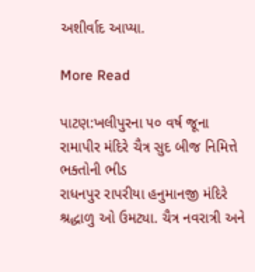અશીર્વાદ આપ્યા.

More Read

પાટણ:ખલીપુરના ૫૦ વર્ષ જૂના રામાપીર મંદિરે ચૈત્ર સુદ બીજ નિમિત્તે ભક્તોની ભીડ
રાધનપુર રાપરીયા હનુમાનજી મંદિરે શ્રદ્ધાળુ ઓ ઉમટ્યા. ચૈત્ર નવરાત્રી અને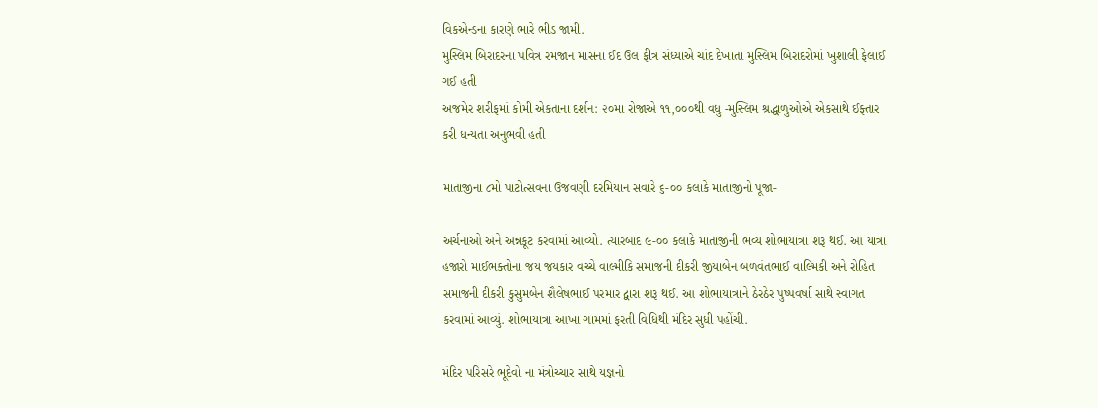વિકએન્ડના કારણે ભારે ભીડ જામી.
મુસ્લિમ બિરાદરના પવિત્ર રમજાન માસના ઈદ ઉલ ફીત્ર સંધ્યાએ ચાંદ દેખાતા મુસ્લિમ બિરાદરોમાં ખુશાલી ફેલાઈ ગઈ હતી
અજમેર શરીફમાં કોમી એકતાના દર્શન: ૨૦મા રોજાએ ૧૧,૦૦૦થી વધુ -મુસ્લિમ શ્રદ્ધાળુઓએ એકસાથે ઈફ્તાર કરી ધન્યતા અનુભવી હતી

માતાજીના ૮મો પાટોત્સવના ઉજવણી દરમિયાન સવારે ૬-૦૦ કલાકે માતાજીનો પૂજા-

અર્ચનાઓ અને અન્નકૂટ કરવામાં આવ્યો. ત્યારબાદ ૯-૦૦ કલાકે માતાજીની ભવ્ય શોભાયાત્રા શરૂ થઈ. આ યાત્રા હજારો માઈભક્તોના જય જયકાર વચ્ચે વાલ્મીકિ સમાજની દીકરી જીયાબેન બળવંતભાઈ વાલ્મિકી અને રોહિત સમાજની દીકરી કુસુમબેન શૈલેષભાઈ પરમાર દ્વારા શરૂ થઈ. આ શોભાયાત્રાને ઠેરઠેર પુષ્પવર્ષા સાથે સ્વાગત કરવામાં આવ્યું. શોભાયાત્રા આખા ગામમાં ફરતી વિધિથી મંદિર સુધી પહોંચી.

મંદિર પરિસરે ભૂદેવો ના મંત્રોચ્ચાર સાથે યજ્ઞનો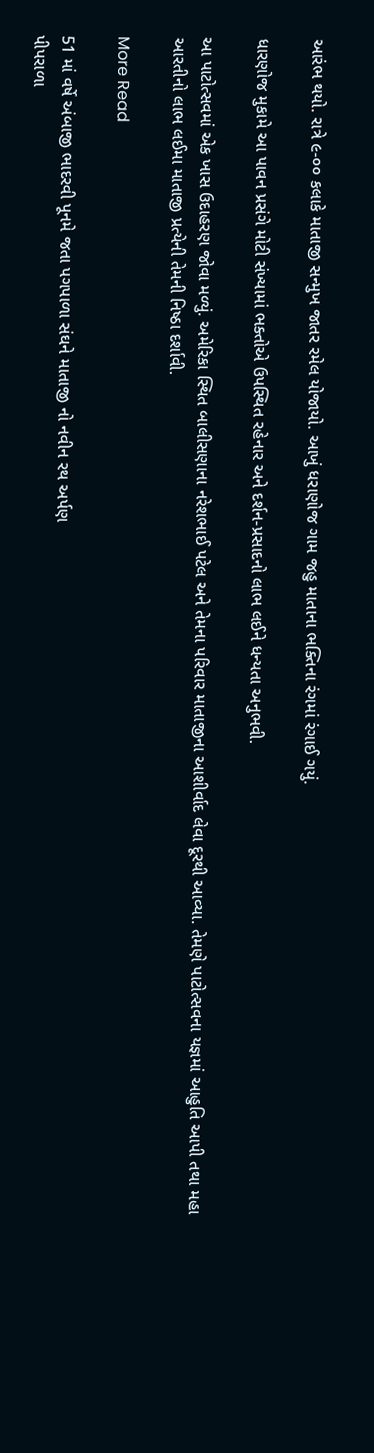આરંભ થયો. રાત્રે ૯-૦૦ કલાકે માતાજી સન્મુખ જાતર રમેલ યોજાયો. આખું ધરાણોજ ગામ જહુ માતાના ભક્તિના રંગમાં રંગાઈ ગયું.

ધારણોજ મુકામે આ પાવન પ્રસંગે મોટી સંખ્યામાં ભક્તોએ ઉપસ્થિત રહેનાર અને દર્શન-પ્રસાદનો લાભ લઈને ધન્યતા અનુભવી.

આ પાટોત્સવમાં એક ખાસ ઉદાહરણ જોવા મળ્યું. અમેરિકા સ્થિત બાલીસણાના નરેશભાઈ પટેલ અને તેમના પરિવાર માતાજીના આશીર્વાદ લેવા દૂરથી આવ્યા. તેમણે પાટોત્સવના યજ્ઞમાં આહુતિ આપી તથા મહા આરતીનો લાભ લઈમા માતાજી પ્રત્યેની તેમની નિષ્ઠા દર્શાવી.

More Read

51 માં વર્ષે અંબાજી ભાદરવી પૂનમે જતા પગપાળા સંઘને માતાજી નો નવીન રથ અર્પણ
પીપરાળા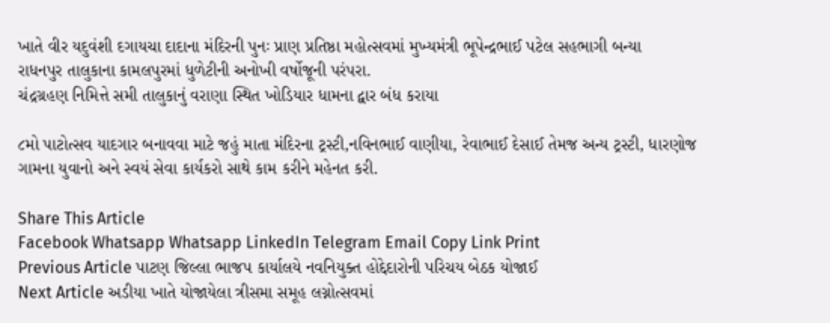ખાતે વીર યદુવંશી દગાયચા દાદાના મંદિરની પુનઃ પ્રાણ પ્રતિષ્ઠા મહોત્સવમાં મુખ્યમંત્રી ભૂપેન્દ્રભાઈ પટેલ સહભાગી બન્યા
રાધનપુર તાલુકાના કામલપુરમાં ધુળેટીની અનોખી વર્ષોજૂની પરંપરા.
ચંદ્રગ્રહણ નિમિત્તે સમી તાલુકાનું વરાણા સ્થિત ખોડિયાર ધામના દ્વાર બંધ કરાયા

૮મો પાટોત્સવ યાદગાર બનાવવા માટે જહું માતા મંદિરના ટ્રસ્ટી,નવિનભાઈ વાણીયા, રેવાભાઈ દેસાઈ તેમજ અન્ય ટ્રસ્ટી, ધારણોજ ગામના યુવાનો અને સ્વયં સેવા કાર્યકરો સાથે કામ કરીને મહેનત કરી.

Share This Article
Facebook Whatsapp Whatsapp LinkedIn Telegram Email Copy Link Print
Previous Article પાટણ જિલ્લા ભાજપ કાર્યાલયે નવનિયુક્ત હોદ્દેદારોની પરિચય બેઠક યોજાઈ
Next Article અડીયા ખાતે યોજાયેલા ત્રીસમા સમૂહ લગ્નોત્સવમાં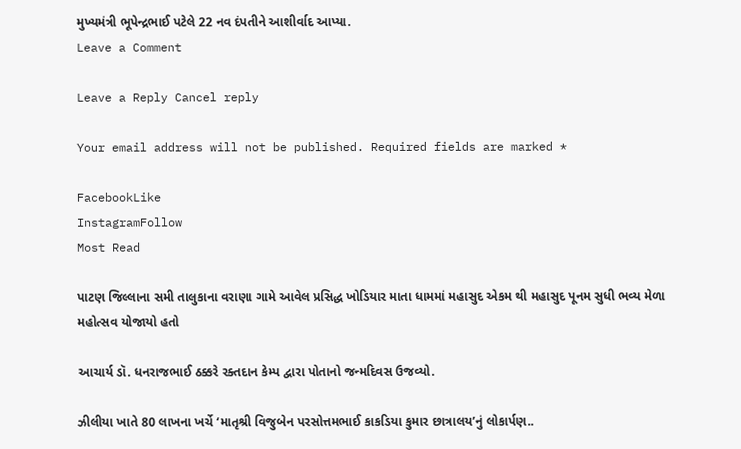મુખ્યમંત્રી ભૂપેન્દ્રભાઈ પટેલે 22 નવ દંપતીને આશીર્વાદ આપ્યા.
Leave a Comment

Leave a Reply Cancel reply

Your email address will not be published. Required fields are marked *

FacebookLike
InstagramFollow
Most Read

પાટણ જિલ્લાના સમી તાલુકાના વરાણા ગામે આવેલ પ્રસિદ્ધ ખોડિયાર માતા ધામમાં મહાસુદ એકમ થી મહાસુદ પૂનમ સુધી ભવ્ય મેળા મહોત્સવ યોજાયો હતો

આચાર્ય ડૉ. ધનરાજભાઈ ઠક્કરે રક્તદાન કેમ્પ દ્વારા પોતાનો જન્મદિવસ ઉજવ્યો.

ઝીલીયા ખાતે 80 લાખના ખર્ચે ‘માતૃશ્રી વિજુબેન પરસોત્તમભાઈ કાકડિયા કુમાર છાત્રાલય’નું લોકાર્પણ..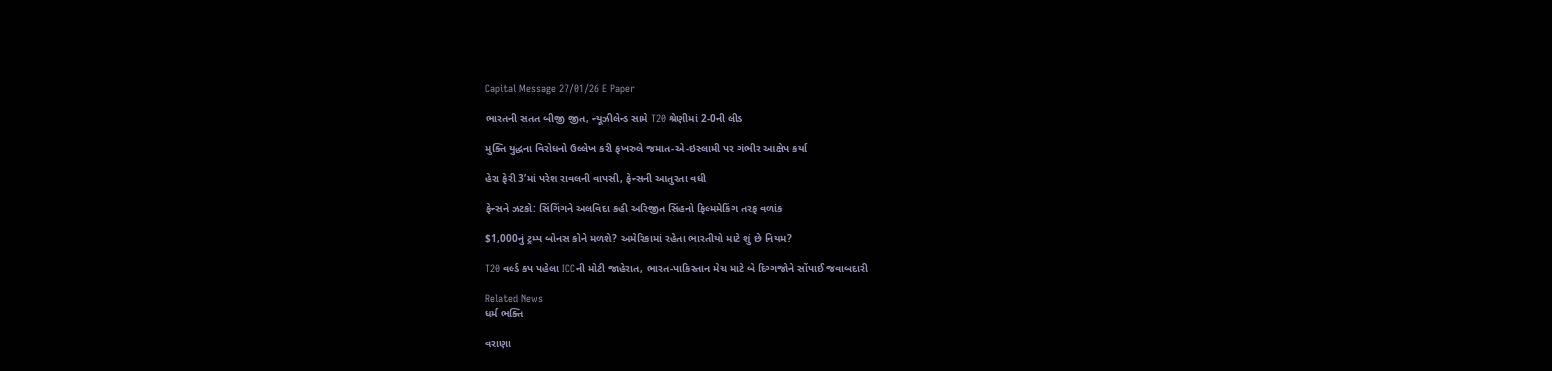Capital Message 27/01/26 E Paper

ભારતની સતત બીજી જીત, ન્યૂઝીલેન્ડ સામે T20 શ્રેણીમાં 2-0ની લીડ

મુક્તિ યુદ્ધના વિરોધનો ઉલ્લેખ કરી ફખરુલે જમાત-એ-ઇસ્લામી પર ગંભીર આક્ષેપ કર્યા

હેરા ફેરી 3’માં પરેશ રાવલની વાપસી, ફેન્સની આતુરતા વધી

ફેન્સને ઝટકો: સિંગિંગને અલવિદા કહી અરિજીત સિંહનો ફિલ્મમેકિંગ તરફ વળાંક

$1,000નું ટ્રમ્પ બોનસ કોને મળશે? અમેરિકામાં રહેતા ભારતીયો માટે શું છે નિયમ?

T20 વર્લ્ડ કપ પહેલા ICCની મોટી જાહેરાત, ભારત-પાકિસ્તાન મેચ માટે બે દિગ્ગજોને સોંપાઈ જવાબદારી

Related News
ધર્મ ભક્તિ

વરાણા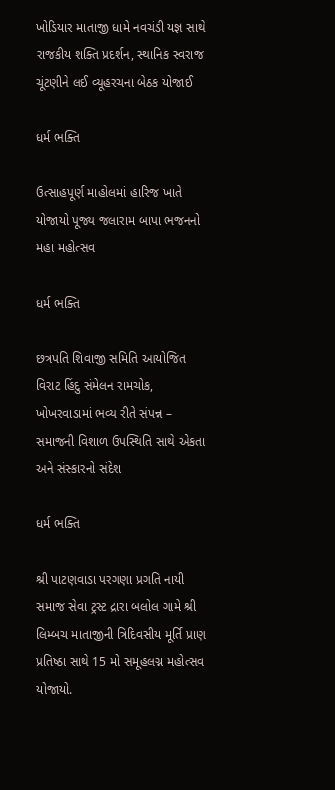ખોડિયાર માતાજી ધામે નવચંડી યજ્ઞ સાથે રાજકીય શક્તિ પ્રદર્શન, સ્થાનિક સ્વરાજ ચૂંટણીને લઈ વ્યૂહરચના બેઠક યોજાઈ

ધર્મ ભક્તિ

ઉત્સાહપૂર્ણ માહોલમાં હારિજ ખાતે યોજાયો પૂજ્ય જલારામ બાપા ભજનનો મહા મહોત્સવ

ધર્મ ભક્તિ

છત્રપતિ શિવાજી સમિતિ આયોજિત વિરાટ હિંદુ સંમેલન રામચોક, ખોખરવાડામાં ભવ્ય રીતે સંપન્ન – સમાજની વિશાળ ઉપસ્થિતિ સાથે એકતા અને સંસ્કારનો સંદેશ

ધર્મ ભક્તિ

શ્રી પાટણવાડા પરગણા પ્રગતિ નાયી સમાજ સેવા ટ્રસ્ટ દ્રારા બલોલ ગામે શ્રી લિમ્બચ માતાજીની ત્રિદિવસીય મૂર્તિ પ્રાણ પ્રતિષ્ઠા સાથે 15 મો સમૂહલગ્ન મહોત્સવ યોજાયો.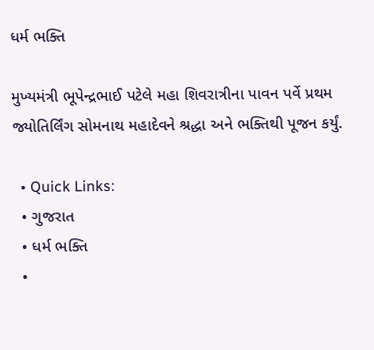ધર્મ ભક્તિ

મુખ્યમંત્રી ભૂપેન્દ્રભાઈ પટેલે મહા શિવરાત્રીના પાવન પર્વે પ્રથમ જ્યોતિર્લિંગ સોમનાથ મહાદેવને શ્રદ્ધા અને ભક્તિથી પૂજન કર્યું.

  • Quick Links:
  • ગુજરાત
  • ધર્મ ભક્તિ
  •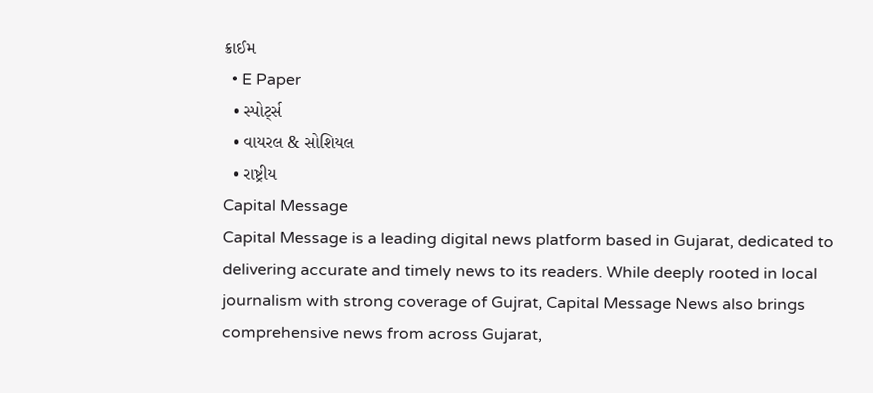ક્રાઈમ
  • E Paper
  • સ્પોર્ટ્સ
  • વાયરલ & સોશિયલ
  • રાષ્ટ્રીય
Capital Message
Capital Message is a leading digital news platform based in Gujarat, dedicated to delivering accurate and timely news to its readers. While deeply rooted in local journalism with strong coverage of Gujrat, Capital Message News also brings comprehensive news from across Gujarat,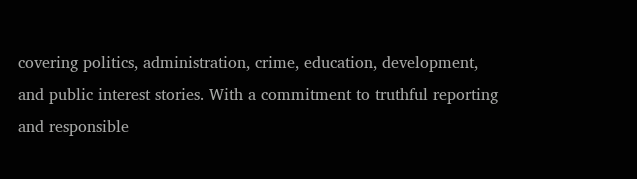covering politics, administration, crime, education, development, and public interest stories. With a commitment to truthful reporting and responsible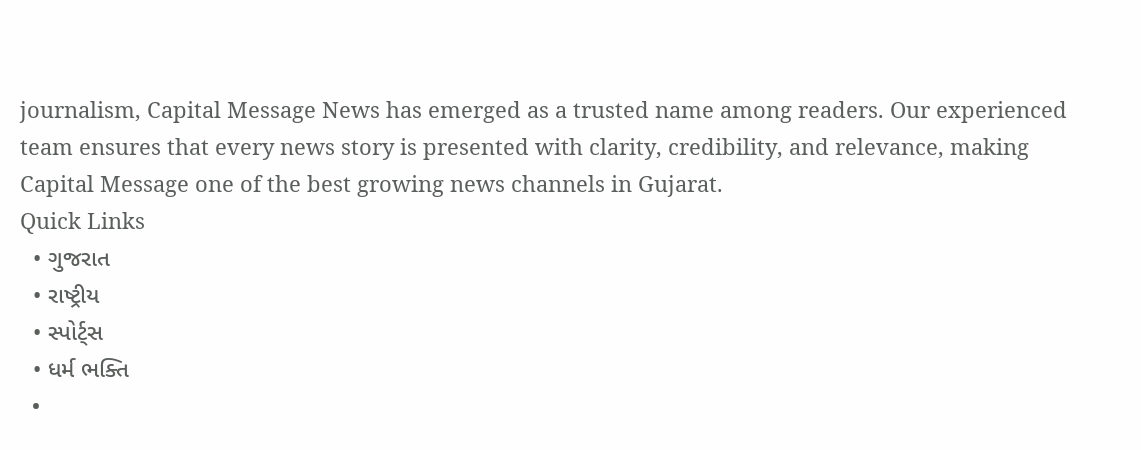journalism, Capital Message News has emerged as a trusted name among readers. Our experienced team ensures that every news story is presented with clarity, credibility, and relevance, making Capital Message one of the best growing news channels in Gujarat.
Quick Links
  • ગુજરાત
  • રાષ્ટ્રીય
  • સ્પોર્ટ્સ
  • ધર્મ ભક્તિ
  •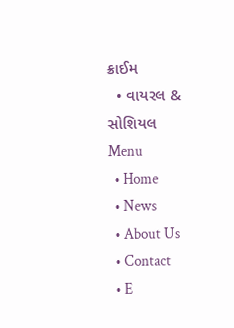ક્રાઈમ
  • વાયરલ & સોશિયલ
Menu
  • Home
  • News
  • About Us
  • Contact
  • E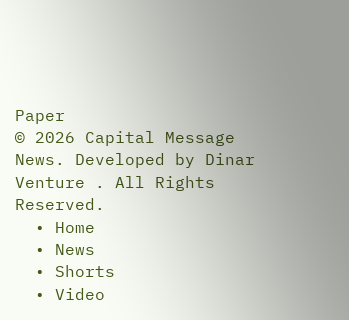Paper
© 2026 Capital Message News. Developed by Dinar Venture . All Rights Reserved.
  • Home
  • News
  • Shorts
  • Video